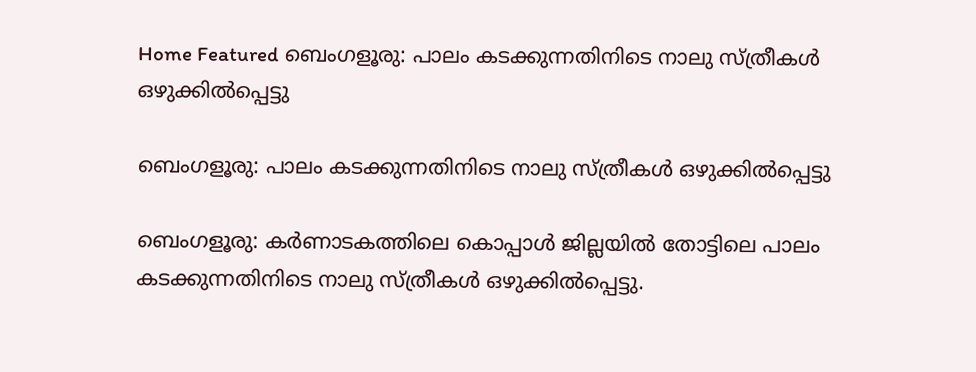Home Featured ബെംഗളൂരു: പാലം കടക്കുന്നതിനിടെ നാലു സ്ത്രീകള്‍ ഒഴുക്കില്‍പ്പെട്ടു

ബെംഗളൂരു: പാലം കടക്കുന്നതിനിടെ നാലു സ്ത്രീകള്‍ ഒഴുക്കില്‍പ്പെട്ടു

ബെംഗളൂരു: കര്‍ണാടകത്തിലെ കൊപ്പാള്‍ ജില്ലയില്‍ തോട്ടിലെ പാലം കടക്കുന്നതിനിടെ നാലു സ്ത്രീകള്‍ ഒഴുക്കില്‍പ്പെട്ടു.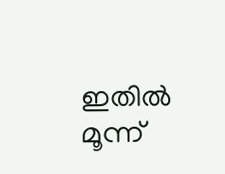ഇതില്‍ മൂന്ന്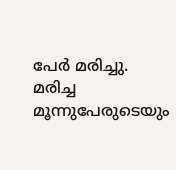പേര്‍ മരിച്ചു. മരിച്ച മൂന്നുപേരുടെയും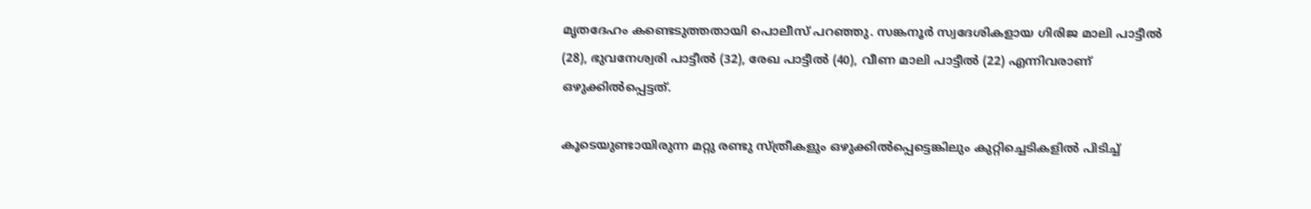മൃതദേഹം കണ്ടെടുത്തതായി പൊലീസ് പറഞ്ഞു. സങ്കനൂര്‍ സ്വദേശികളായ ഗിരിജ മാലി പാട്ടീല്‍ (28), ഭുവനേശ്വരി പാട്ടീല്‍ (32), രേഖ പാട്ടീല്‍ (40), വീണ മാലി പാട്ടീല്‍ (22) എന്നിവരാണ് ഒഴുക്കില്‍പ്പെട്ടത്.

കൂടെയുണ്ടായിരുന്ന മറ്റു രണ്ടു സ്ത്രീകളും ഒഴുക്കില്‍പ്പെട്ടെങ്കിലും കുറ്റിച്ചെടികളില്‍ പിടിച്ച്‌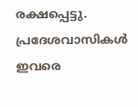രക്ഷപ്പെട്ടു. പ്രദേശവാസികള്‍ ഇവരെ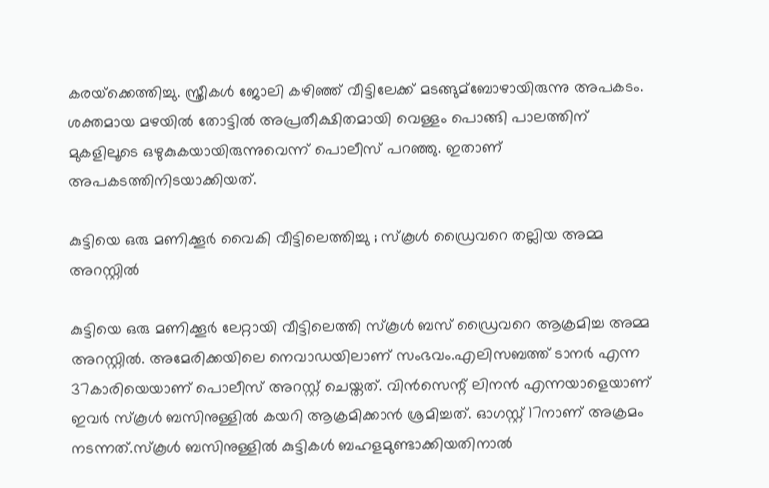കരയ്‌ക്കെത്തിച്ചു. സ്ത്രീകള്‍ ജോലി കഴിഞ്ഞ് വീട്ടിലേക്ക് മടങ്ങുമ്ബോഴായിരുന്നു അപകടം. ശക്തമായ മഴയില്‍ തോട്ടില്‍ അപ്രതീക്ഷിതമായി വെള്ളം പൊങ്ങി പാലത്തിന് മുകളിലൂടെ ഒഴുകുകയായിരുന്നുവെന്ന് പൊലീസ് പറഞ്ഞു. ഇതാണ് അപകടത്തിനിടയാക്കിയത്.

കുട്ടിയെ ഒരു മണിക്കൂര്‍ വൈകി വീട്ടിലെത്തിച്ചു ; സ്‌കൂള്‍ ഡ്രൈവറെ തല്ലിയ അമ്മ അറസ്റ്റില്‍

കുട്ടിയെ ഒരു മണിക്കൂര്‍ ലേറ്റായി വീട്ടിലെത്തി സ്‌കൂള്‍ ബസ് ഡ്രൈവറെ ആക്രമിച്ച അമ്മ അറസ്റ്റില്‍. അമേരിക്കയിലെ നെവാഡയിലാണ് സംഭവം.എലിസബത്ത് ടാനര്‍ എന്ന 37കാരിയെയാണ് പൊലീസ് അറസ്റ്റ് ചെയ്തത്. വിന്‍സെന്റ് ലിനന്‍ എന്നയാളെയാണ് ഇവര്‍ സ്‌കൂള്‍ ബസിനുള്ളില്‍ കയറി ആക്രമിക്കാന്‍ ശ്രമിച്ചത്. ഓഗസ്റ്റ് 17നാണ് അക്രമം നടന്നത്.സ്‌കൂള്‍ ബസിനുള്ളില്‍ കുട്ടികള്‍ ബഹളമുണ്ടാക്കിയതിനാല്‍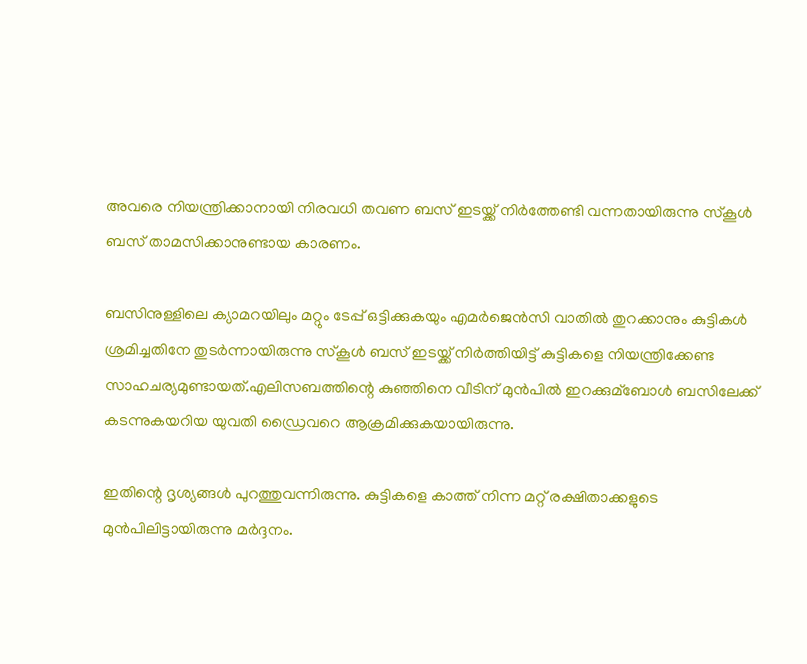അവരെ നിയന്ത്രിക്കാനായി നിരവധി തവണ ബസ് ഇടയ്ക്ക് നിര്‍ത്തേണ്ടി വന്നതായിരുന്നു സ്‌കൂള്‍ ബസ് താമസിക്കാനുണ്ടായ കാരണം.

ബസിനുള്ളിലെ ക്യാമറയിലും മറ്റും ടേപ്പ് ഒട്ടിക്കുകയും എമര്‍ജെന്‍സി വാതില്‍ തുറക്കാനും കുട്ടികള്‍ ശ്രമിച്ചതിനേ തുടര്‍ന്നായിരുന്നു സ്‌കൂള്‍ ബസ് ഇടയ്ക്ക് നിര്‍ത്തിയിട്ട് കുട്ടികളെ നിയന്ത്രിക്കേണ്ട സാഹചര്യമുണ്ടായത്.എലിസബത്തിന്റെ കുഞ്ഞിനെ വീടിന് മുന്‍പില്‍ ഇറക്കുമ്ബോള്‍ ബസിലേക്ക് കടന്നുകയറിയ യുവതി ഡ്രൈവറെ ആക്രമിക്കുകയായിരുന്നു.

ഇതിന്റെ ദൃശ്യങ്ങള്‍ പുറത്തുവന്നിരുന്നു. കുട്ടികളെ കാത്ത് നിന്ന മറ്റ് രക്ഷിതാക്കളുടെ മുന്‍പിലിട്ടായിരുന്നു മര്‍ദ്ദനം.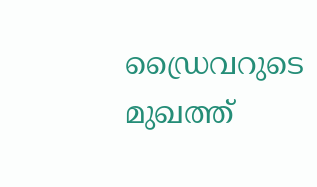ഡ്രൈവറുടെ മുഖത്ത്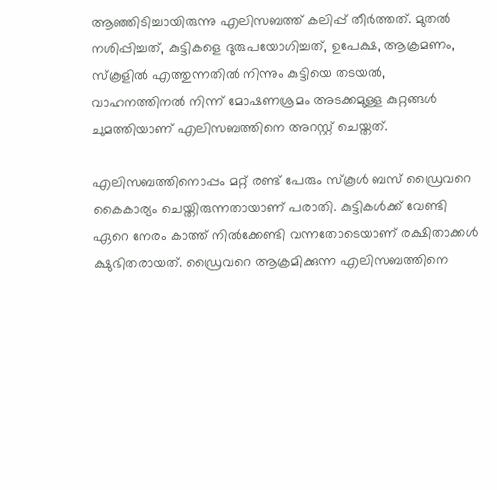ആഞ്ഞിടിച്ചായിരുന്നു എലിസബത്ത് കലിപ്പ് തീര്‍ത്തത്. മുതല്‍ നശിപ്പിച്ചത്, കുട്ടികളെ ദുരുപയോഗിച്ചത്, ഉപേക്ഷ, ആക്രമണം, സ്‌കൂളില്‍ എത്തുന്നതില്‍ നിന്നും കുട്ടിയെ തടയല്‍, വാഹനത്തിനല്‍ നിന്ന് മോഷണശ്രമം അടക്കമുള്ള കുറ്റങ്ങള്‍ ചുമത്തിയാണ് എലിസബത്തിനെ അറസ്റ്റ് ചെയ്തത്.

എലിസബത്തിനൊപ്പം മറ്റ് രണ്ട് പേരും സ്‌കൂള്‍ ബസ് ഡ്രൈവറെ കൈകാര്യം ചെയ്തിരുന്നതായാണ് പരാതി. കുട്ടികള്‍ക്ക് വേണ്ടി ഏറെ നേരം കാത്ത് നില്‍ക്കേണ്ടി വന്നതോടെയാണ് രക്ഷിതാക്കള്‍ ക്ഷുഭിതരായത്. ഡ്രൈവറെ ആക്രമിക്കുന്ന എലിസബത്തിനെ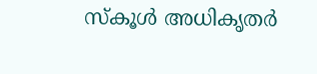സ്‌കൂള്‍ അധികൃതര്‍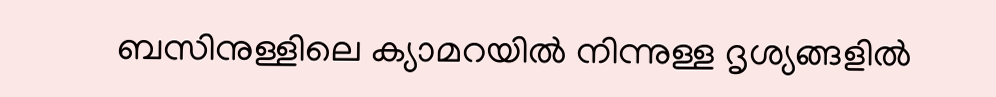ബസിനുള്ളിലെ ക്യാമറയില്‍ നിന്നുള്ള ദൃശ്യങ്ങളില്‍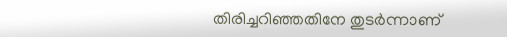തിരിച്ചറിഞ്ഞതിനേ തുടര്‍ന്നാണ്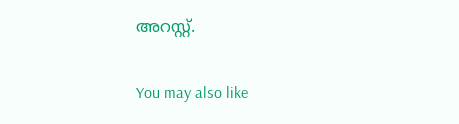അറസ്റ്റ്.

You may also like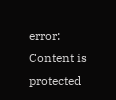error: Content is protected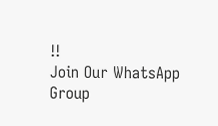!!
Join Our WhatsApp Group